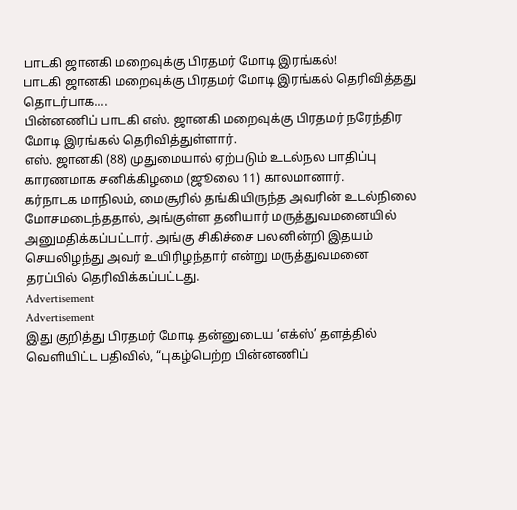பாடகி ஜானகி மறைவுக்கு பிரதமர் மோடி இரங்கல்!
பாடகி ஜானகி மறைவுக்கு பிரதமர் மோடி இரங்கல் தெரிவித்தது தொடர்பாக....
பின்னணிப் பாடகி எஸ். ஜானகி மறைவுக்கு பிரதமர் நரேந்திர மோடி இரங்கல் தெரிவித்துள்ளார்.
எஸ். ஜானகி (88) முதுமையால் ஏற்படும் உடல்நல பாதிப்பு காரணமாக சனிக்கிழமை (ஜூலை 11) காலமானார்.
கர்நாடக மாநிலம், மைசூரில் தங்கியிருந்த அவரின் உடல்நிலை மோசமடைந்ததால், அங்குள்ள தனியார் மருத்துவமனையில் அனுமதிக்கப்பட்டார். அங்கு சிகிச்சை பலனின்றி இதயம் செயலிழந்து அவர் உயிரிழந்தார் என்று மருத்துவமனை தரப்பில் தெரிவிக்கப்பட்டது.
Advertisement
Advertisement
இது குறித்து பிரதமர் மோடி தன்னுடைய ‘எக்ஸ்’ தளத்தில் வெளியிட்ட பதிவில், “புகழ்பெற்ற பின்னணிப்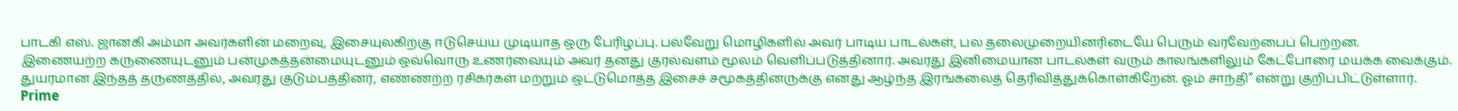பாடகி எஸ். ஜானகி அம்மா அவர்களின் மறைவு, இசையுலகிற்கு ஈடுசெய்ய முடியாத ஒரு பேரிழப்பு. பல்வேறு மொழிகளில் அவர் பாடிய பாடல்கள், பல தலைமுறையினரிடையே பெரும் வரவேற்பைப் பெற்றன.
இணையற்ற கருணையுடனும் பன்முகத்தன்மையுடனும் ஒவ்வொரு உணர்வையும் அவர் தனது குரல்வளம் மூலம் வெளிப்படுத்தினார். அவரது இனிமையான பாடல்கள் வரும் காலங்களிலும் கேட்போரை மயக்க வைக்கும்.
துயரமான இந்தத் தருணத்தில், அவரது குடும்பத்தினர், எண்ணற்ற ரசிகர்கள் மற்றும் ஒட்டுமொத்த இசைச் சமூகத்தினருக்கு எனது ஆழ்ந்த இரங்கலைத் தெரிவித்துக்கொள்கிறேன். ஓம் சாந்தி” என்று குறிப்பிட்டுள்ளார்.
Prime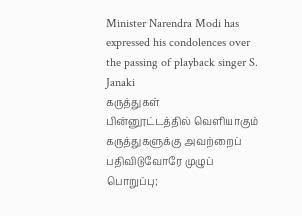Minister Narendra Modi has expressed his condolences over the passing of playback singer S. Janaki
கருத்துகள்
பின்னூட்டத்தில் வெளியாகும் கருத்துகளுக்கு அவற்றைப் பதிவிடுவோரே முழுப் பொறுப்பு;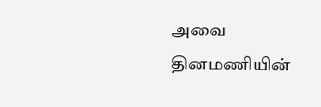அவை தினமணியின்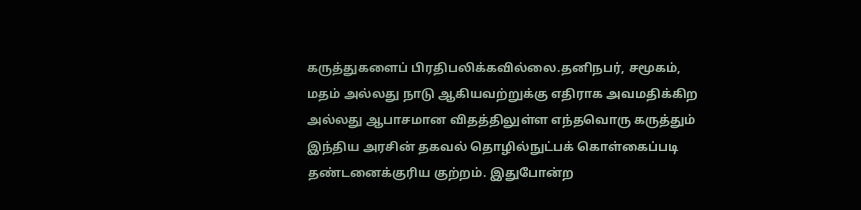கருத்துகளைப் பிரதிபலிக்கவில்லை.தனிநபர், சமூகம், மதம் அல்லது நாடு ஆகியவற்றுக்கு எதிராக அவமதிக்கிற அல்லது ஆபாசமான விதத்திலுள்ள எந்தவொரு கருத்தும் இந்திய அரசின் தகவல் தொழில்நுட்பக் கொள்கைப்படி தண்டனைக்குரிய குற்றம். இதுபோன்ற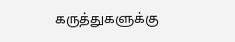கருத்துகளுக்கு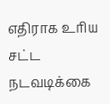எதிராக உரிய சட்ட நடவடிக்கை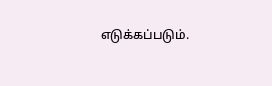எடுக்கப்படும்.